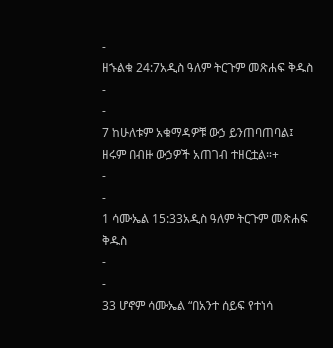-
ዘኁልቁ 24:7አዲስ ዓለም ትርጉም መጽሐፍ ቅዱስ
-
-
7 ከሁለቱም አቁማዳዎቹ ውኃ ይንጠባጠባል፤
ዘሩም በብዙ ውኃዎች አጠገብ ተዘርቷል።+
-
-
1 ሳሙኤል 15:33አዲስ ዓለም ትርጉም መጽሐፍ ቅዱስ
-
-
33 ሆኖም ሳሙኤል “በአንተ ሰይፍ የተነሳ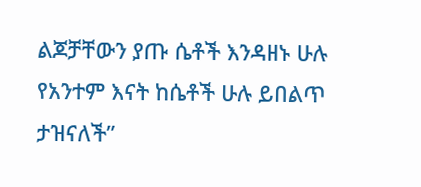ልጆቻቸውን ያጡ ሴቶች እንዳዘኑ ሁሉ የአንተም እናት ከሴቶች ሁሉ ይበልጥ ታዝናለች”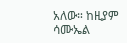አለው። ከዚያም ሳሙኤል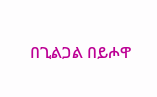በጊልጋል በይሖዋ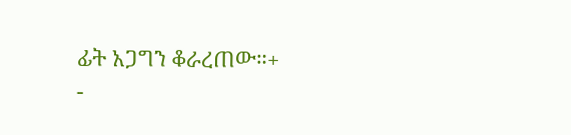ፊት አጋግን ቆራረጠው።+
-